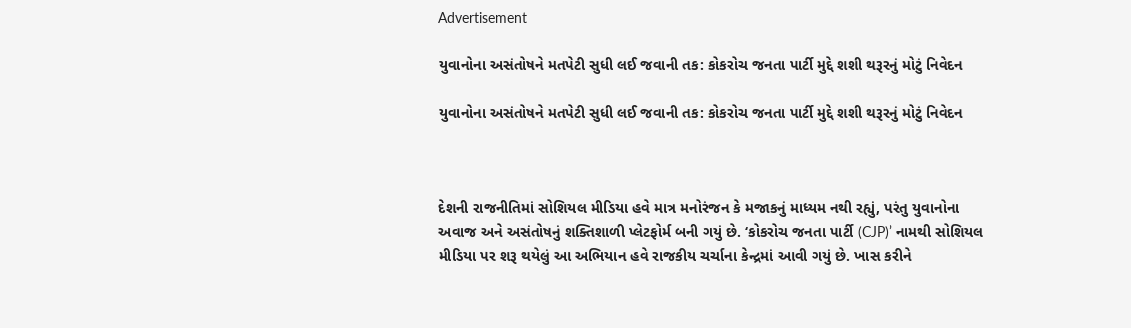Advertisement

યુવાનોના અસંતોષને મતપેટી સુધી લઈ જવાની તક: કોકરોચ જનતા પાર્ટી મુદ્દે શશી થરૂરનું મોટું નિવેદન

યુવાનોના અસંતોષને મતપેટી સુધી લઈ જવાની તક: કોકરોચ જનતા પાર્ટી મુદ્દે શશી થરૂરનું મોટું નિવેદન



દેશની રાજનીતિમાં સોશિયલ મીડિયા હવે માત્ર મનોરંજન કે મજાકનું માધ્યમ નથી રહ્યું, પરંતુ યુવાનોના અવાજ અને અસંતોષનું શક્તિશાળી પ્લેટફોર્મ બની ગયું છે. ‘કોકરોચ જનતા પાર્ટી (CJP)’ નામથી સોશિયલ મીડિયા પર શરૂ થયેલું આ અભિયાન હવે રાજકીય ચર્ચાના કેન્દ્રમાં આવી ગયું છે. ખાસ કરીને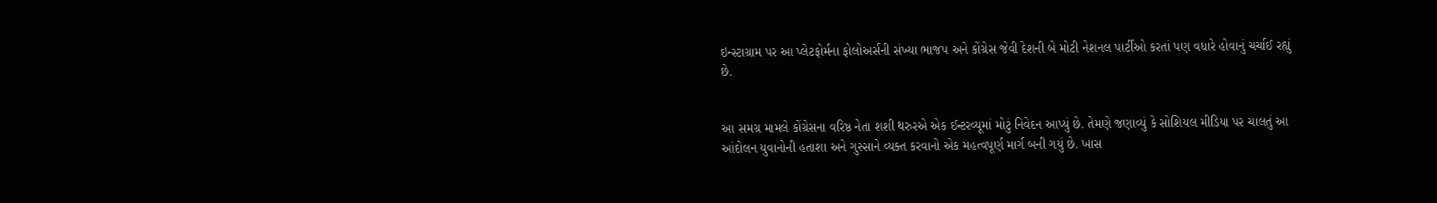ઇન્સ્ટાગ્રામ પર આ પ્લેટફોર્મના ફોલોઅર્સની સંખ્યા ભાજપ અને કોંગ્રેસ જેવી દેશની બે મોટી નેશનલ પાર્ટીઓ કરતાં પણ વધારે હોવાનું ચર્ચાઈ રહ્યું છે.


આ સમગ્ર મામલે કોંગ્રેસના વરિષ્ઠ નેતા શશી થરુરએ એક ઈન્ટરવ્યૂમાં મોટું નિવેદન આપ્યું છે. તેમણે જણાવ્યું કે સોશિયલ મીડિયા પર ચાલતું આ આંદોલન યુવાનોની હતાશા અને ગુસ્સાને વ્યક્ત કરવાનો એક મહત્વપૂર્ણ માર્ગ બની ગયું છે. ખાસ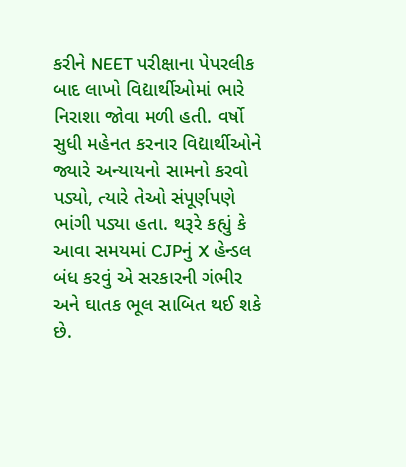કરીને NEET પરીક્ષાના પેપરલીક બાદ લાખો વિદ્યાર્થીઓમાં ભારે નિરાશા જોવા મળી હતી. વર્ષો સુધી મહેનત કરનાર વિદ્યાર્થીઓને જ્યારે અન્યાયનો સામનો કરવો પડ્યો, ત્યારે તેઓ સંપૂર્ણપણે ભાંગી પડ્યા હતા. થરૂરે કહ્યું કે આવા સમયમાં CJPનું X હેન્ડલ બંધ કરવું એ સરકારની ગંભીર અને ઘાતક ભૂલ સાબિત થઈ શકે છે.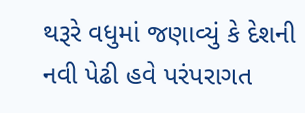થરૂરે વધુમાં જણાવ્યું કે દેશની નવી પેઢી હવે પરંપરાગત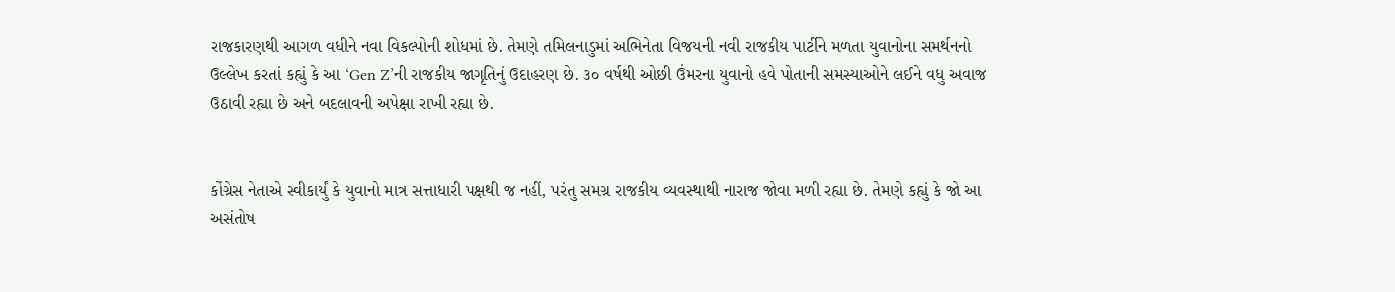રાજકારણથી આગળ વધીને નવા વિકલ્પોની શોધમાં છે. તેમણે તમિલનાડુમાં અભિનેતા વિજયની નવી રાજકીય પાર્ટીને મળતા યુવાનોના સમર્થનનો ઉલ્લેખ કરતાં કહ્યું કે આ ‘Gen Z’ની રાજકીય જાગૃતિનું ઉદાહરણ છે. ૩૦ વર્ષથી ઓછી ઉંમરના યુવાનો હવે પોતાની સમસ્યાઓને લઈને વધુ અવાજ ઉઠાવી રહ્યા છે અને બદલાવની અપેક્ષા રાખી રહ્યા છે.


કોંગ્રેસ નેતાએ સ્વીકાર્યું કે યુવાનો માત્ર સત્તાધારી પક્ષથી જ નહીં, પરંતુ સમગ્ર રાજકીય વ્યવસ્થાથી નારાજ જોવા મળી રહ્યા છે. તેમણે કહ્યું કે જો આ અસંતોષ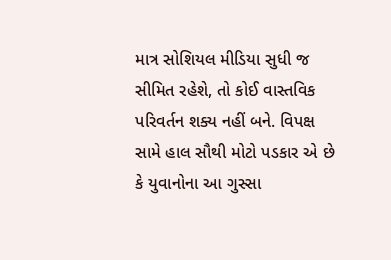માત્ર સોશિયલ મીડિયા સુધી જ સીમિત રહેશે, તો કોઈ વાસ્તવિક પરિવર્તન શક્ય નહીં બને. વિપક્ષ સામે હાલ સૌથી મોટો પડકાર એ છે કે યુવાનોના આ ગુસ્સા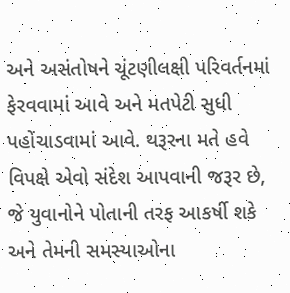અને અસંતોષને ચૂંટણીલક્ષી પરિવર્તનમાં ફેરવવામાં આવે અને મતપેટી સુધી પહોંચાડવામાં આવે. થરૂરના મતે હવે વિપક્ષે એવો સંદેશ આપવાની જરૂર છે, જે યુવાનોને પોતાની તરફ આકર્ષી શકે અને તેમની સમસ્યાઓના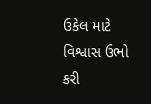ઉકેલ માટે વિશ્વાસ ઉભો કરી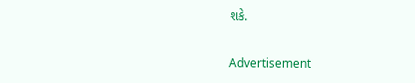શકે.

Advertisement